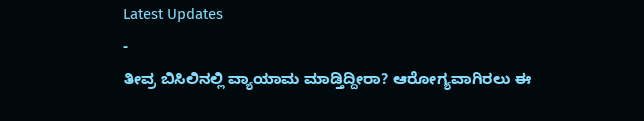Latest Updates
-
ತೀವ್ರ ಬಿಸಿಲಿನಲ್ಲಿ ವ್ಯಾಯಾಮ ಮಾಡ್ತಿದ್ದೀರಾ? ಆರೋಗ್ಯವಾಗಿರಲು ಈ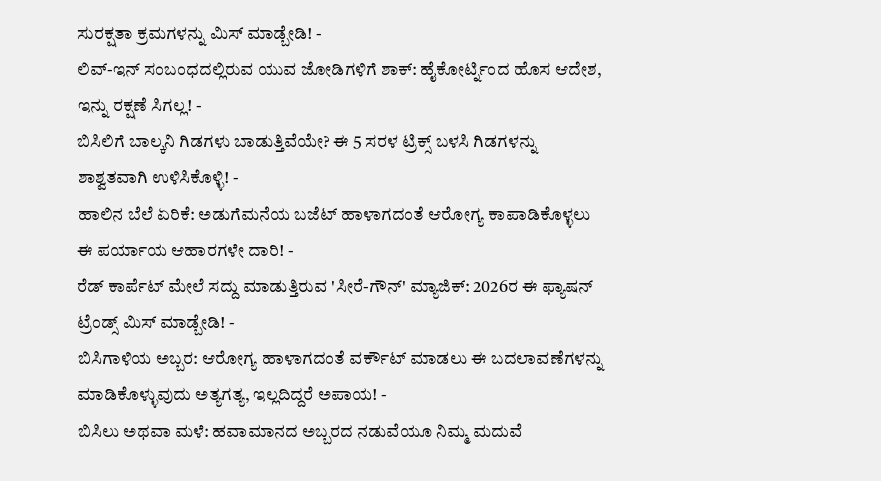ಸುರಕ್ಷತಾ ಕ್ರಮಗಳನ್ನು ಮಿಸ್ ಮಾಡ್ಬೇಡಿ! -
ಲಿವ್-ಇನ್ ಸಂಬಂಧದಲ್ಲಿರುವ ಯುವ ಜೋಡಿಗಳಿಗೆ ಶಾಕ್: ಹೈಕೋರ್ಟ್ನಿಂದ ಹೊಸ ಆದೇಶ, ಇನ್ನು ರಕ್ಷಣೆ ಸಿಗಲ್ಲ! -
ಬಿಸಿಲಿಗೆ ಬಾಲ್ಕನಿ ಗಿಡಗಳು ಬಾಡುತ್ತಿವೆಯೇ? ಈ 5 ಸರಳ ಟ್ರಿಕ್ಸ್ ಬಳಸಿ ಗಿಡಗಳನ್ನು ಶಾಶ್ವತವಾಗಿ ಉಳಿಸಿಕೊಳ್ಳಿ! -
ಹಾಲಿನ ಬೆಲೆ ಏರಿಕೆ: ಅಡುಗೆಮನೆಯ ಬಜೆಟ್ ಹಾಳಾಗದಂತೆ ಆರೋಗ್ಯ ಕಾಪಾಡಿಕೊಳ್ಳಲು ಈ ಪರ್ಯಾಯ ಆಹಾರಗಳೇ ದಾರಿ! -
ರೆಡ್ ಕಾರ್ಪೆಟ್ ಮೇಲೆ ಸದ್ದು ಮಾಡುತ್ತಿರುವ 'ಸೀರೆ-ಗೌನ್' ಮ್ಯಾಜಿಕ್: 2026ರ ಈ ಫ್ಯಾಷನ್ ಟ್ರೆಂಡ್ಸ್ ಮಿಸ್ ಮಾಡ್ಬೇಡಿ! -
ಬಿಸಿಗಾಳಿಯ ಅಬ್ಬರ: ಆರೋಗ್ಯ ಹಾಳಾಗದಂತೆ ವರ್ಕೌಟ್ ಮಾಡಲು ಈ ಬದಲಾವಣೆಗಳನ್ನು ಮಾಡಿಕೊಳ್ಳುವುದು ಅತ್ಯಗತ್ಯ, ಇಲ್ಲದಿದ್ದರೆ ಅಪಾಯ! -
ಬಿಸಿಲು ಅಥವಾ ಮಳೆ: ಹವಾಮಾನದ ಅಬ್ಬರದ ನಡುವೆಯೂ ನಿಮ್ಮ ಮದುವೆ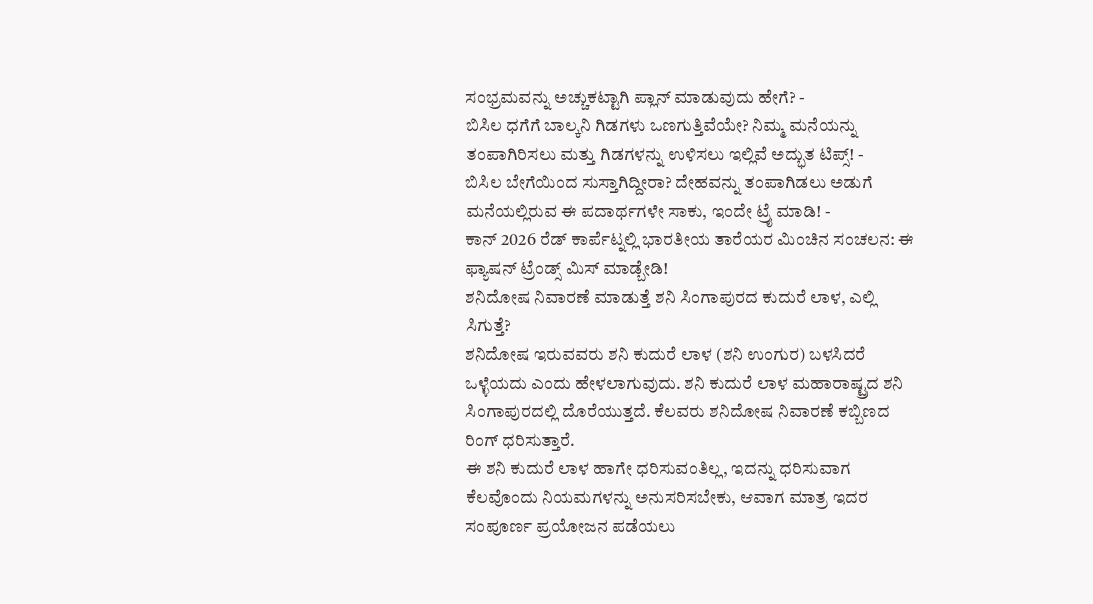ಸಂಭ್ರಮವನ್ನು ಅಚ್ಚುಕಟ್ಟಾಗಿ ಪ್ಲಾನ್ ಮಾಡುವುದು ಹೇಗೆ? -
ಬಿಸಿಲ ಧಗೆಗೆ ಬಾಲ್ಕನಿ ಗಿಡಗಳು ಒಣಗುತ್ತಿವೆಯೇ? ನಿಮ್ಮ ಮನೆಯನ್ನು ತಂಪಾಗಿರಿಸಲು ಮತ್ತು ಗಿಡಗಳನ್ನು ಉಳಿಸಲು ಇಲ್ಲಿವೆ ಅದ್ಭುತ ಟಿಪ್ಸ್! -
ಬಿಸಿಲ ಬೇಗೆಯಿಂದ ಸುಸ್ತಾಗಿದ್ದೀರಾ? ದೇಹವನ್ನು ತಂಪಾಗಿಡಲು ಅಡುಗೆ ಮನೆಯಲ್ಲಿರುವ ಈ ಪದಾರ್ಥಗಳೇ ಸಾಕು, ಇಂದೇ ಟ್ರೈ ಮಾಡಿ! -
ಕಾನ್ 2026 ರೆಡ್ ಕಾರ್ಪೆಟ್ನಲ್ಲಿ ಭಾರತೀಯ ತಾರೆಯರ ಮಿಂಚಿನ ಸಂಚಲನ: ಈ ಫ್ಯಾಷನ್ ಟ್ರೆಂಡ್ಸ್ ಮಿಸ್ ಮಾಡ್ಬೇಡಿ!
ಶನಿದೋಷ ನಿವಾರಣೆ ಮಾಡುತ್ತೆ ಶನಿ ಸಿಂಗಾಪುರದ ಕುದುರೆ ಲಾಳ, ಎಲ್ಲಿ ಸಿಗುತ್ತೆ?
ಶನಿದೋಷ ಇರುವವರು ಶನಿ ಕುದುರೆ ಲಾಳ (ಶನಿ ಉಂಗುರ) ಬಳಸಿದರೆ ಒಳ್ಳೆಯದು ಎಂದು ಹೇಳಲಾಗುವುದು. ಶನಿ ಕುದುರೆ ಲಾಳ ಮಹಾರಾಷ್ಟ್ರದ ಶನಿ ಸಿಂಗಾಪುರದಲ್ಲಿ ದೊರೆಯುತ್ತದೆ. ಕೆಲವರು ಶನಿದೋಷ ನಿವಾರಣೆ ಕಬ್ಬಿಣದ ರಿಂಗ್ ಧರಿಸುತ್ತಾರೆ.
ಈ ಶನಿ ಕುದುರೆ ಲಾಳ ಹಾಗೇ ಧರಿಸುವಂತಿಲ್ಲ, ಇದನ್ನು ಧರಿಸುವಾಗ ಕೆಲವೊಂದು ನಿಯಮಗಳನ್ನು ಅನುಸರಿಸಬೇಕು, ಆವಾಗ ಮಾತ್ರ ಇದರ ಸಂಪೂರ್ಣ ಪ್ರಯೋಜನ ಪಡೆಯಲು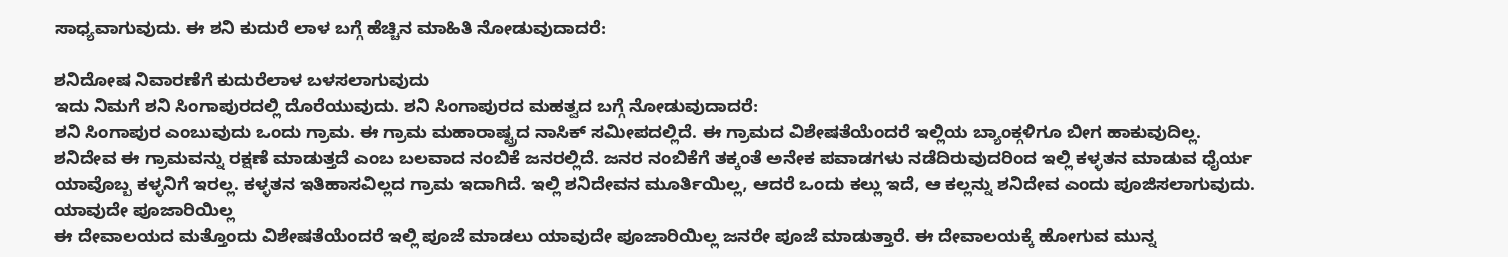ಸಾಧ್ಯವಾಗುವುದು. ಈ ಶನಿ ಕುದುರೆ ಲಾಳ ಬಗ್ಗೆ ಹೆಚ್ಚಿನ ಮಾಹಿತಿ ನೋಡುವುದಾದರೆ:

ಶನಿದೋಷ ನಿವಾರಣೆಗೆ ಕುದುರೆಲಾಳ ಬಳಸಲಾಗುವುದು
ಇದು ನಿಮಗೆ ಶನಿ ಸಿಂಗಾಪುರದಲ್ಲಿ ದೊರೆಯುವುದು. ಶನಿ ಸಿಂಗಾಪುರದ ಮಹತ್ವದ ಬಗ್ಗೆ ನೋಡುವುದಾದರೆ:
ಶನಿ ಸಿಂಗಾಪುರ ಎಂಬುವುದು ಒಂದು ಗ್ರಾಮ. ಈ ಗ್ರಾಮ ಮಹಾರಾಷ್ಟ್ರದ ನಾಸಿಕ್ ಸಮೀಪದಲ್ಲಿದೆ. ಈ ಗ್ರಾಮದ ವಿಶೇಷತೆಯೆಂದರೆ ಇಲ್ಲಿಯ ಬ್ಯಾಂಕ್ಗಳಿಗೂ ಬೀಗ ಹಾಕುವುದಿಲ್ಲ.
ಶನಿದೇವ ಈ ಗ್ರಾಮವನ್ನು ರಕ್ಷಣೆ ಮಾಡುತ್ತದೆ ಎಂಬ ಬಲವಾದ ನಂಬಿಕೆ ಜನರಲ್ಲಿದೆ. ಜನರ ನಂಬಿಕೆಗೆ ತಕ್ಕಂತೆ ಅನೇಕ ಪವಾಡಗಳು ನಡೆದಿರುವುದರಿಂದ ಇಲ್ಲಿ ಕಳ್ಳತನ ಮಾಡುವ ಧೈರ್ಯ ಯಾವೊಬ್ಬ ಕಳ್ಳನಿಗೆ ಇರಲ್ಲ. ಕಳ್ಳತನ ಇತಿಹಾಸವಿಲ್ಲದ ಗ್ರಾಮ ಇದಾಗಿದೆ. ಇಲ್ಲಿ ಶನಿದೇವನ ಮೂರ್ತಿಯಿಲ್ಲ, ಆದರೆ ಒಂದು ಕಲ್ಲು ಇದೆ, ಆ ಕಲ್ಲನ್ನು ಶನಿದೇವ ಎಂದು ಪೂಜಿಸಲಾಗುವುದು.
ಯಾವುದೇ ಪೂಜಾರಿಯಿಲ್ಲ
ಈ ದೇವಾಲಯದ ಮತ್ತೊಂದು ವಿಶೇಷತೆಯೆಂದರೆ ಇಲ್ಲಿ ಪೂಜೆ ಮಾಡಲು ಯಾವುದೇ ಪೂಜಾರಿಯಿಲ್ಲ ಜನರೇ ಪೂಜೆ ಮಾಡುತ್ತಾರೆ. ಈ ದೇವಾಲಯಕ್ಕೆ ಹೋಗುವ ಮುನ್ನ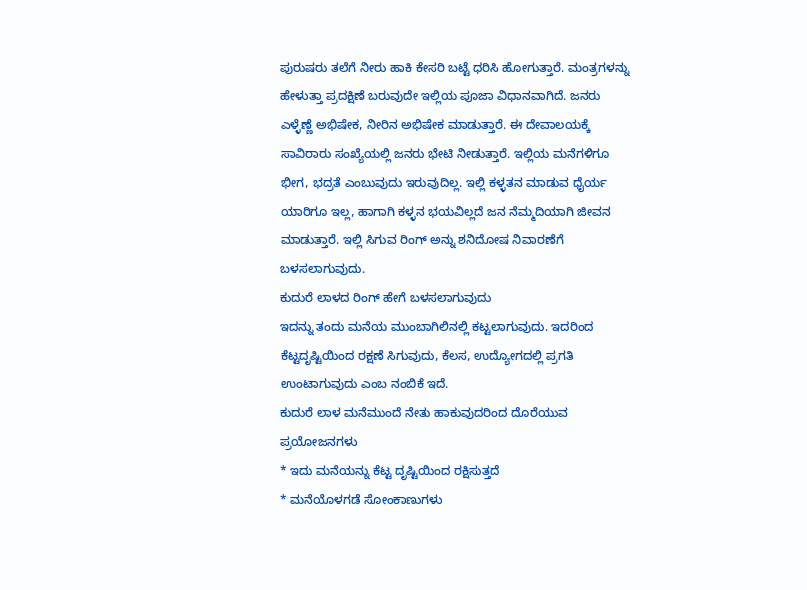ಪುರುಷರು ತಲೆಗೆ ನೀರು ಹಾಕಿ ಕೇಸರಿ ಬಟ್ಟೆ ಧರಿಸಿ ಹೋಗುತ್ತಾರೆ. ಮಂತ್ರಗಳನ್ನು ಹೇಳುತ್ತಾ ಪ್ರದಕ್ಷಿಣೆ ಬರುವುದೇ ಇಲ್ಲಿಯ ಪೂಜಾ ವಿಧಾನವಾಗಿದೆ. ಜನರು ಎಳ್ಳೆಣ್ಣೆ ಅಭಿಷೇಕ, ನೀರಿನ ಅಭಿಷೇಕ ಮಾಡುತ್ತಾರೆ. ಈ ದೇವಾಲಯಕ್ಕೆ ಸಾವಿರಾರು ಸಂಖ್ಯೆಯಲ್ಲಿ ಜನರು ಭೇಟಿ ನೀಡುತ್ತಾರೆ. ಇಲ್ಲಿಯ ಮನೆಗಳಿಗೂ ಭೀಗ, ಭದ್ರತೆ ಎಂಬುವುದು ಇರುವುದಿಲ್ಲ. ಇಲ್ಲಿ ಕಳ್ಳತನ ಮಾಡುವ ಧೈರ್ಯ ಯಾರಿಗೂ ಇಲ್ಲ, ಹಾಗಾಗಿ ಕಳ್ಳನ ಭಯವಿಲ್ಲದೆ ಜನ ನೆಮ್ಮದಿಯಾಗಿ ಜೀವನ ಮಾಡುತ್ತಾರೆ. ಇಲ್ಲಿ ಸಿಗುವ ರಿಂಗ್ ಅನ್ನು ಶನಿದೋಷ ನಿವಾರಣೆಗೆ ಬಳಸಲಾಗುವುದು.
ಕುದುರೆ ಲಾಳದ ರಿಂಗ್ ಹೇಗೆ ಬಳಸಲಾಗುವುದು
ಇದನ್ನು ತಂದು ಮನೆಯ ಮುಂಬಾಗಿಲಿನಲ್ಲಿ ಕಟ್ಟಲಾಗುವುದು. ಇದರಿಂದ ಕೆಟ್ಟದೃಷ್ಟಿಯಿಂದ ರಕ್ಷಣೆ ಸಿಗುವುದು, ಕೆಲಸ, ಉದ್ಯೋಗದಲ್ಲಿ ಪ್ರಗತಿ ಉಂಟಾಗುವುದು ಎಂಬ ನಂಬಿಕೆ ಇದೆ.
ಕುದುರೆ ಲಾಳ ಮನೆಮುಂದೆ ನೇತು ಹಾಕುವುದರಿಂದ ದೊರೆಯುವ ಪ್ರಯೋಜನಗಳು
* ಇದು ಮನೆಯನ್ನು ಕೆಟ್ಟ ದೃಷ್ಟಿಯಿಂದ ರಕ್ಷಿಸುತ್ತದೆ
* ಮನೆಯೊಳಗಡೆ ಸೋಂಕಾಣುಗಳು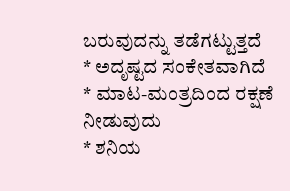ಬರುವುದನ್ನು ತಡೆಗಟ್ಟುತ್ತದೆ
* ಅದೃಷ್ಟದ ಸಂಕೇತವಾಗಿದೆ
* ಮಾಟ-ಮಂತ್ರದಿಂದ ರಕ್ಷಣೆ ನೀಡುವುದು
* ಶನಿಯ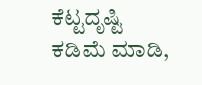ಕೆಟ್ಟದೃಷ್ಟಿ ಕಡಿಮೆ ಮಾಡಿ,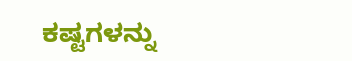ಕಷ್ಟಗಳನ್ನು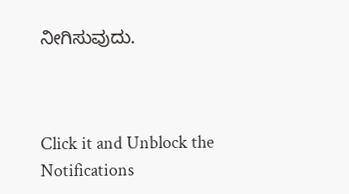ನೀಗಿಸುವುದು.



Click it and Unblock the Notifications